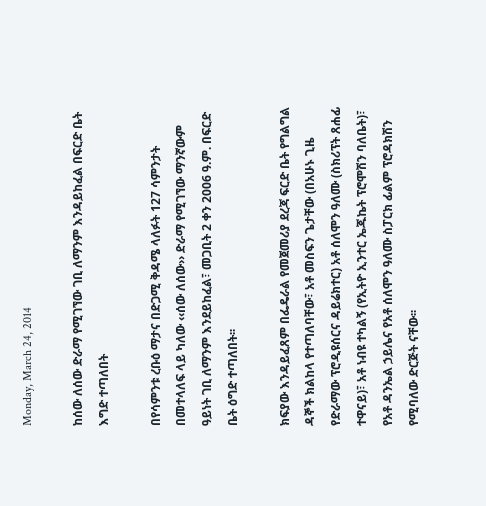Monday, March 24, 2014

ከሰው ለሰው ድራማ የሚገኘው ገቢ ለማንም እንዳይከፈል በፍርድ ቤት እግድ ተጣለበት

በየሳምንቱ ረቡዕ ማታና በድጋሚ ቅዳሜ ላለፉት 127 ሳምንታት በመተላለፍ ላይ ካለው ‹‹ሰው ለሰው›› ድራማ የሚገኘው ማንኛውም ዓይነት ገቢ ለማንም እንደይከፈል፣ መጋቢት 2 ቀን 2006 ዓ.ም. በፍርድ ቤት ዕግድ ተጣለበት፡፡

ክፍያው እንዳይፈጸም በፌዴራል የመጀመሪያ ደረጃ ፍርድ ቤት የግልግል ዳኞች ክልከላ የተጣለባቸው፣ አቶ መስፍን ጌታቸው (በአሁኑ ጊዜ የድራማው ፕሮዲዩሰርና ዳይሬክተር) አቶ ሰለሞን ዓለሙ (ስክሪፕት ጸሐፊ ተዋናይ)፣ አቶ ነብዩ ተካልኝ (የኢትዮ ኢንተር ኤጁኬት ፕሮሞሽን ባለቤት)፣ የአቶ ዳንኤል ኃይሌና የአቶ ሰለሞን ዓለሙ ስፓርክ ፊልም ፕሮዳክሽን የሚባለው ድርጅት ናቸው፡፡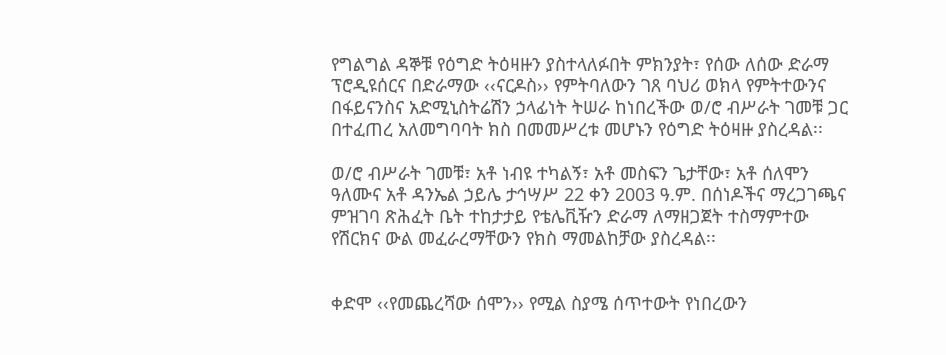የግልግል ዳኞቹ የዕግድ ትዕዛዙን ያስተላለፉበት ምክንያት፣ የሰው ለሰው ድራማ ፕሮዲዩሰርና በድራማው ‹‹ናርዶስ›› የምትባለውን ገጸ ባህሪ ወክላ የምትተውንና በፋይናንስና አድሚኒስትሬሽን ኃላፊነት ትሠራ ከነበረችው ወ/ሮ ብሥራት ገመቹ ጋር በተፈጠረ አለመግባባት ክስ በመመሥረቱ መሆኑን የዕግድ ትዕዛዙ ያስረዳል፡፡

ወ/ሮ ብሥራት ገመቹ፣ አቶ ነብዩ ተካልኝ፣ አቶ መስፍን ጌታቸው፣ አቶ ሰለሞን ዓለሙና አቶ ዳንኤል ኃይሌ ታኅሣሥ 22 ቀን 2003 ዓ.ም. በሰነዶችና ማረጋገጫና ምዝገባ ጽሕፈት ቤት ተከታታይ የቴሌቪዥን ድራማ ለማዘጋጀት ተስማምተው የሽርክና ውል መፈራረማቸውን የክስ ማመልከቻው ያስረዳል፡፡


ቀድሞ ‹‹የመጨረሻው ሰሞን›› የሚል ስያሜ ሰጥተውት የነበረውን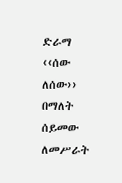ድራማ ‹‹ሰው ለሰው›› በማለት ሰይመው ለመሥራት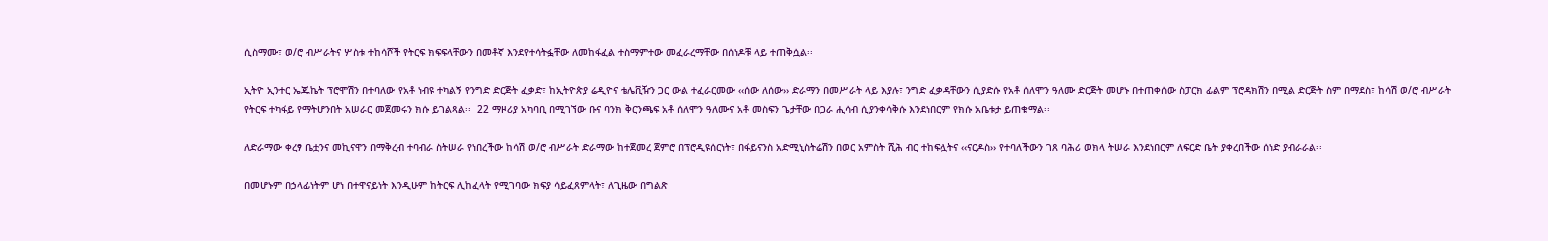ሲስማሙ፣ ወ/ሮ ብሥራትና ሦስቱ ተከሳሾች የትርፍ ክፍፍላቸውን በመቶኛ እንደየተሳትፏቸው ለመከፋፈል ተስማምተው መፈራረማቸው በሰነዶቹ ላይ ተጠቅሷል፡፡

ኢትዮ ኢንተር ኤጁኬት ፕሮሞሽን በተባለው የአቶ ነብዩ ተካልኝ የንግድ ድርጅት ፈቃድ፣ ከኢትዮጵያ ሬዲዮና ቴሌቪዥን ጋር ውል ተፈራርመው ‹‹ሰው ለሰው›› ድራማን በመሥራት ላይ እያሉ፣ ንግድ ፈቃዳቸውን ሲያድሱ የአቶ ሰለሞን ዓለሙ ድርጅት መሆኑ በተጠቀሰው ስፓርክ ፊልም ፕሮዳክሽን በሚል ድርጅት ስም በማደስ፣ ከሳሽ ወ/ሮ ብሥራት የትርፍ ተካፋይ የማትሆንበት አሠራር መጀመሩን ክሱ ይገልጻል፡፡  22 ማዞሪያ አካባቢ በሚገኘው ቡና ባንክ ቅርንጫፍ አቶ ሰለሞን ዓለሙና አቶ መስፍን ጌታቸው በጋራ ሒሳብ ሲያንቀሳቅሱ እንደነበርም የክሱ አቤቱታ ይጠቁማል፡፡

ለድራማው ቀረፃ ቤቷንና መኪናዋን በማቅረብ ተባብራ ስትሠራ የነበረችው ከሳሽ ወ/ሮ ብሥራት ድራማው ከተጀመረ ጀምሮ በፕሮዲዩሰርነት፣ በፋይናንስ አድሚኒስትሬሽን በወር አምስት ሺሕ ብር ተከፍሏትና ‹‹ናርዶስ›› የተባለችውን ገጸ ባሕሪ ወክላ ትሠራ እንደነበርም ለፍርድ ቤት ያቀረበችው ሰነድ ያብራራል፡፡

በመሆኑም በኃላፊነትም ሆነ በተዋናይነት እንዲሁም ከትርፍ ሊከፈላት የሚገባው ክፍያ ሳይፈጸምላት፣ ለጊዜው በግልጽ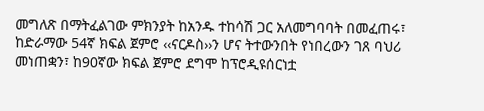መግለጽ በማትፈልገው ምክንያት ከአንዱ ተከሳሽ ጋር አለመግባባት በመፈጠሩ፣ ከድራማው 54ኛ ክፍል ጀምሮ ‹‹ናርዶስ››ን ሆና ትተውንበት የነበረውን ገጸ ባህሪ መነጠቋን፣ ከ90ኛው ክፍል ጀምሮ ደግሞ ከፕሮዲዩሰርነቷ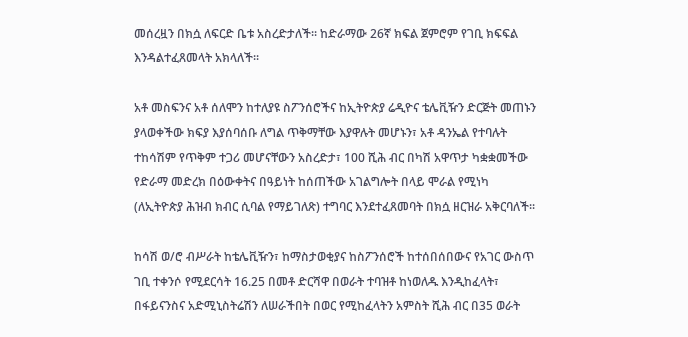መሰረዟን በክሷ ለፍርድ ቤቱ አስረድታለች፡፡ ከድራማው 26ኛ ክፍል ጀምሮም የገቢ ክፍፍል እንዳልተፈጸመላት አክላለች፡፡

አቶ መስፍንና አቶ ሰለሞን ከተለያዩ ስፖንሰሮችና ከኢትዮጵያ ሬዲዮና ቴሌቪዥን ድርጅት መጠኑን ያላወቀችው ክፍያ እያሰባሰቡ ለግል ጥቅማቸው እያዋሉት መሆኑን፣ አቶ ዳንኤል የተባሉት ተከሳሽም የጥቅም ተጋሪ መሆናቸውን አስረድታ፣ 100 ሺሕ ብር በካሽ አዋጥታ ካቋቋመችው የድራማ መድረክ በዕውቀትና በዓይነት ከሰጠችው አገልግሎት በላይ ሞራል የሚነካ (ለኢትዮጵያ ሕዝብ ክብር ሲባል የማይገለጽ) ተግባር እንደተፈጸመባት በክሷ ዘርዝራ አቅርባለች፡፡

ከሳሽ ወ/ሮ ብሥራት ከቴሌቪዥን፣ ከማስታወቂያና ከስፖንሰሮች ከተሰበሰበውና የአገር ውስጥ ገቢ ተቀንሶ የሚደርሳት 16.25 በመቶ ድርሻዋ በወራት ተባዝቶ ከነወለዱ እንዲከፈላት፣ በፋይናንስና አድሚኒስትሬሽን ለሠራችበት በወር የሚከፈላትን አምስት ሺሕ ብር በ35 ወራት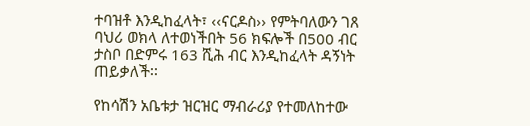ተባዝቶ እንዲከፈላት፣ ‹‹ናርዶስ›› የምትባለውን ገጸ ባህሪ ወክላ ለተወነችበት 56 ክፍሎች በ500 ብር ታስቦ በድምሩ 163 ሺሕ ብር እንዲከፈላት ዳኝነት ጠይቃለች፡፡

የከሳሽን አቤቱታ ዝርዝር ማብራሪያ የተመለከተው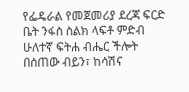የፌዴራል የመጀመሪያ ደረጃ ፍርድ ቤት ንፋስ ስልክ ላፍቶ ምድብ ሁለተኛ ፍትሐ ብሔር ችሎት በሰጠው ብይን፣ ከሳሽና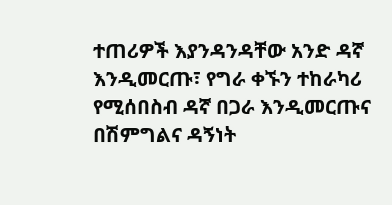ተጠሪዎች እያንዳንዳቸው አንድ ዳኛ እንዲመርጡ፣ የግራ ቀኙን ተከራካሪ የሚሰበስብ ዳኛ በጋራ እንዲመርጡና በሽምግልና ዳኝነት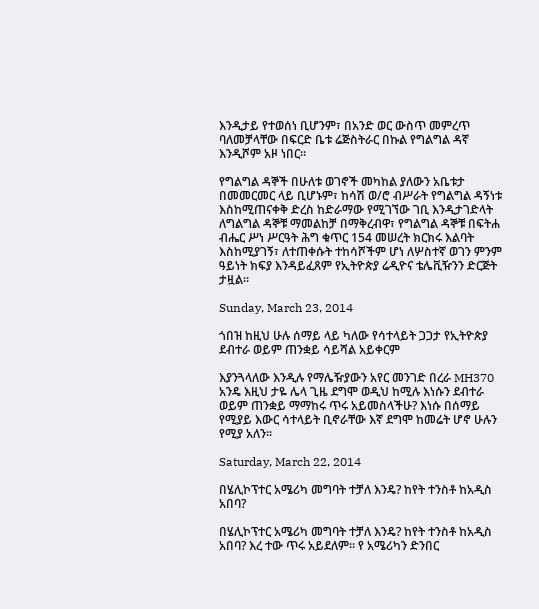እንዲታይ የተወሰነ ቢሆንም፣ በአንድ ወር ውስጥ መምረጥ ባለመቻላቸው በፍርድ ቤቱ ሬጅስትራር በኩል የግልግል ዳኛ እንዲሾም አዞ ነበር፡፡

የግልግል ዳኞች በሁለቱ ወገኖች መካከል ያለውን አቤቱታ በመመርመር ላይ ቢሆኑም፣ ከሳሽ ወ/ሮ ብሥራት የግልግል ዳኝነቱ እስከሚጠናቀቅ ድረስ ከድራማው የሚገኘው ገቢ እንዲታገድላት ለግልግል ዳኞቹ ማመልከቻ በማቅረብዋ፣ የግልግል ዳኞቹ በፍትሐ ብሔር ሥነ ሥርዓት ሕግ ቁጥር 154 መሠረት ክርክሩ እልባት እስከሚያገኝ፣ ለተጠቀሱት ተከሳሾችም ሆነ ለሦስተኛ ወገን ምንም ዓይነት ክፍያ እንዳይፈጸም የኢትዮጵያ ሬዲዮና ቴሌቪዥንን ድርጅት ታዟል፡፡

Sunday, March 23, 2014

ጎበዝ ከዚህ ሁሉ ሰማይ ላይ ካለው የሳተላይት ጋጋታ የኢትዮጵያ ደብተራ ወይም ጠንቋይ ሳይሻል አይቀርም

እያንጓላለው እንዲሉ የማሌዥያውን አየር መንገድ በረራ MH370 አንዴ እዚህ ታዬ ሌላ ጊዜ ደግሞ ወዲህ ከሚሉ እነሱን ደብተራ ወይም ጠንቋይ ማማከሩ ጥሩ አይመስላችሁ? እነሱ በሰማይ የሚያይ እውር ሳተላይት ቢኖራቸው እኛ ደግሞ ከመሬት ሆኖ ሁሉን የሚያ አለን።

Saturday, March 22, 2014

በሄሊኮፕተር አሜሪካ መግባት ተቻለ እንዴ? ከየት ተንስቶ ከአዲስ አበባ?

በሄሊኮፕተር አሜሪካ መግባት ተቻለ እንዴ? ከየት ተንስቶ ከአዲስ አበባ? እረ ተው ጥሩ አይደለም። የ አሜሪካን ድንበር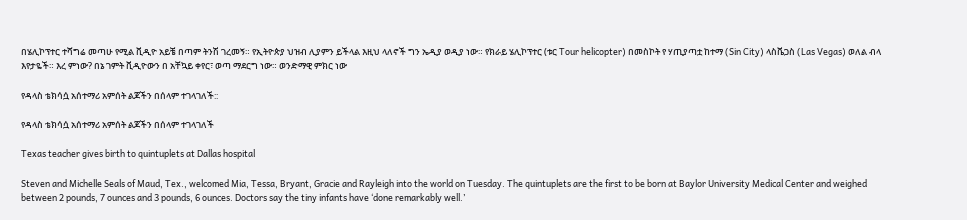በሄሊኮፕተር ተሻግሬ መጣሁ የሚል ቪዲዮ አይቼ በጣም ትንሽ ገረመኝ። የኢትዮጵያ ህዝብ ሊያምን ይችላል እዚህ ላለኖች ግን ኤዲያ ወዲያ ነው። የክራይ ሄሊኮፕተር (ቱር Tour helicopter) በመስኮት የ ሃጢያጣቷ ከተማ (Sin City) ላስቬጋስ (Las Vegas) ወለል ብላ እየታዬች። እረ ምነው? በኔ ገምት ቪዲዮውን በ አቸኳይ ቀየር፣ ወጣ ማደርግ ነው። ወንድማዊ ምክር ነው

የዳላስ ቴክሳሷ አሰተማሪ አምሰት ልጆችን በሰላም ተገላገለች::

የዳላስ ቴክሳሷ አሰተማሪ አምሰት ልጆችን በሰላም ተገላገለች

Texas teacher gives birth to quintuplets at Dallas hospital

Steven and Michelle Seals of Maud, Tex., welcomed Mia, Tessa, Bryant, Gracie and Rayleigh into the world on Tuesday. The quintuplets are the first to be born at Baylor University Medical Center and weighed between 2 pounds, 7 ounces and 3 pounds, 6 ounces. Doctors say the tiny infants have ‘done remarkably well.’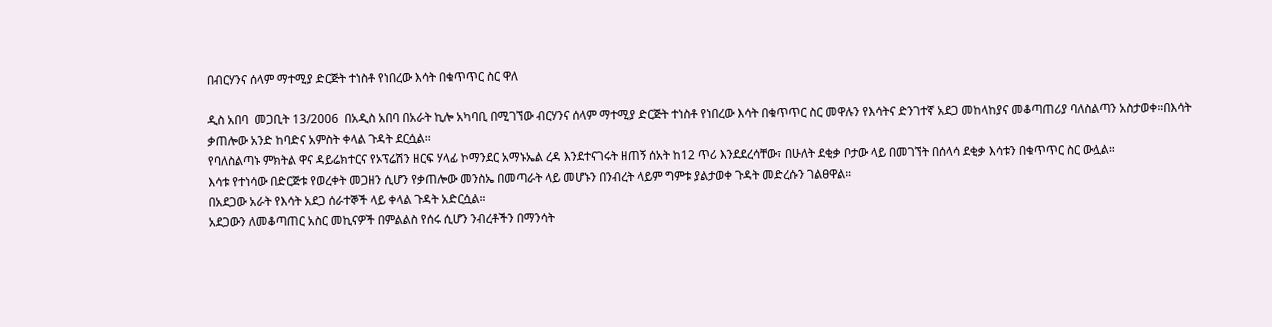በብርሃንና ሰላም ማተሚያ ድርጅት ተነስቶ የነበረው እሳት በቁጥጥር ስር ዋለ

ዲስ አበባ  መጋቢት 13/2006  በአዲስ አበባ በአራት ኪሎ አካባቢ በሚገኘው ብርሃንና ሰላም ማተሚያ ድርጅት ተነስቶ የነበረው እሳት በቁጥጥር ስር መዋሉን የእሳትና ድንገተኛ አደጋ መከላከያና መቆጣጠሪያ ባለስልጣን አስታወቀ።በእሳት ቃጠሎው አንድ ከባድና አምስት ቀላል ጉዳት ደርሷል፡፡
የባለስልጣኑ ምክትል ዋና ዳይሬክተርና የኦፕሬሽን ዘርፍ ሃላፊ ኮማንደር አማኑኤል ረዳ እንደተናገሩት ዘጠኝ ሰአት ከ12 ጥሪ እንደደረሳቸው፣ በሁለት ደቂቃ ቦታው ላይ በመገኘት በሰላሳ ደቂቃ እሳቱን በቁጥጥር ስር ውሏል።
እሳቱ የተነሳው በድርጅቱ የወረቀት መጋዘን ሲሆን የቃጠሎው መንስኤ በመጣራት ላይ መሆኑን በንብረት ላይም ግምቱ ያልታወቀ ጉዳት መድረሱን ገልፀዋል።
በአደጋው አራት የእሳት አደጋ ሰራተኞች ላይ ቀላል ጉዳት አድርሷል።
አደጋውን ለመቆጣጠር አስር መኪናዎች በምልልስ የሰሩ ሲሆን ንብረቶችን በማንሳት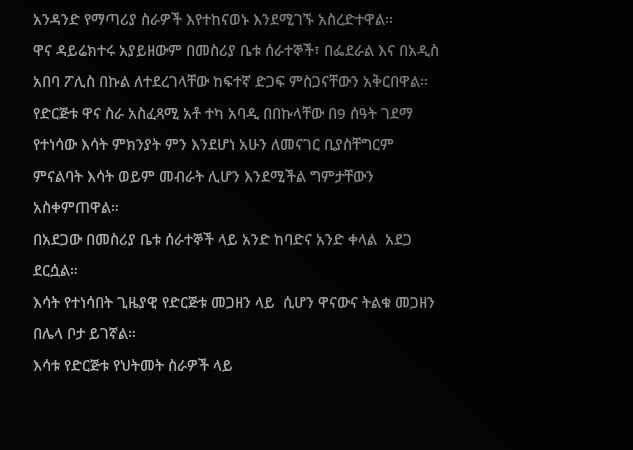አንዳንድ የማጣሪያ ስራዎች እየተከናወኑ እንደሚገኙ አስረድተዋል፡፡
ዋና ዳይሬክተሩ አያይዘውም በመስሪያ ቤቱ ሰራተኞች፣ በፌደራል እና በአዲስ አበባ ፖሊስ በኩል ለተደረገላቸው ከፍተኛ ድጋፍ ምስጋናቸውን አቅርበዋል።
የድርጅቱ ዋና ስራ አስፈጻሚ አቶ ተካ አባዲ በበኩላቸው በ9 ሰዓት ገደማ የተነሳው እሳት ምክንያት ምን እንደሆነ አሁን ለመናገር ቢያስቸግርም ምናልባት እሳት ወይም መብራት ሊሆን እንደሚችል ግምታቸውን አስቀምጠዋል።
በአደጋው በመስሪያ ቤቱ ሰራተኞች ላይ አንድ ከባድና አንድ ቀላል  አደጋ ደርሷል።
እሳት የተነሳበት ጊዜያዊ የድርጅቱ መጋዘን ላይ  ሲሆን ዋናውና ትልቁ መጋዘን በሌላ ቦታ ይገኛል።
እሳቱ የድርጅቱ የህትመት ስራዎች ላይ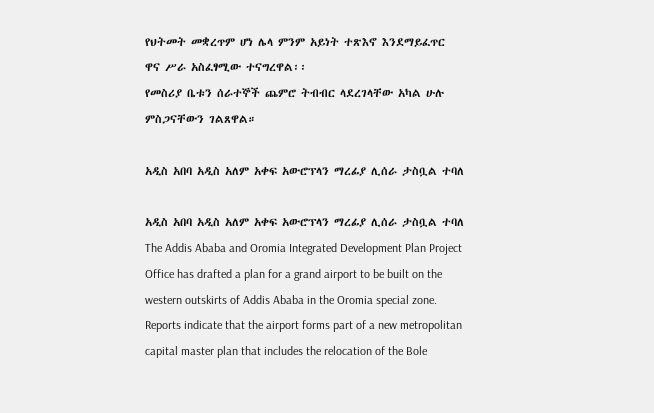የህትመት መቋረጥም ሆነ ሌላ ምንም አይነት ተጽእኖ እንደማይፈጥር  ዋና ሥራ አስፈፃሚው ተናግረዋል፡፡
የመስሪያ ቤቱን ሰራተኞች ጨምሮ ትብብር ላደረገላቸው አካል ሁሉ ምስጋናቸውን ገልጸዋል።

አዲስ አበባ አዲስ አለም አቀፍ አውሮፕላን ማረፊያ ሊሰራ ታስቧል ተባለ

አዲስ አበባ አዲስ አለም አቀፍ አውሮፕላን ማረፊያ ሊሰራ ታስቧል ተባለ
The Addis Ababa and Oromia Integrated Development Plan Project Office has drafted a plan for a grand airport to be built on the western outskirts of Addis Ababa in the Oromia special zone.
Reports indicate that the airport forms part of a new metropolitan capital master plan that includes the relocation of the Bole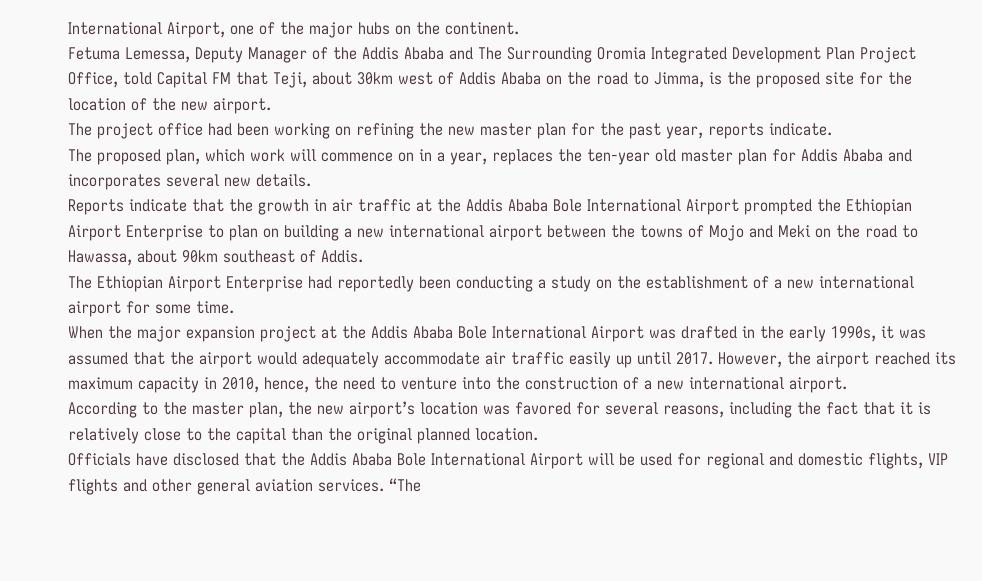International Airport, one of the major hubs on the continent.
Fetuma Lemessa, Deputy Manager of the Addis Ababa and The Surrounding Oromia Integrated Development Plan Project Office, told Capital FM that Teji, about 30km west of Addis Ababa on the road to Jimma, is the proposed site for the location of the new airport.
The project office had been working on refining the new master plan for the past year, reports indicate.
The proposed plan, which work will commence on in a year, replaces the ten-year old master plan for Addis Ababa and incorporates several new details.
Reports indicate that the growth in air traffic at the Addis Ababa Bole International Airport prompted the Ethiopian Airport Enterprise to plan on building a new international airport between the towns of Mojo and Meki on the road to Hawassa, about 90km southeast of Addis.
The Ethiopian Airport Enterprise had reportedly been conducting a study on the establishment of a new international airport for some time.
When the major expansion project at the Addis Ababa Bole International Airport was drafted in the early 1990s, it was assumed that the airport would adequately accommodate air traffic easily up until 2017. However, the airport reached its maximum capacity in 2010, hence, the need to venture into the construction of a new international airport.
According to the master plan, the new airport’s location was favored for several reasons, including the fact that it is relatively close to the capital than the original planned location.
Officials have disclosed that the Addis Ababa Bole International Airport will be used for regional and domestic flights, VIP flights and other general aviation services. “The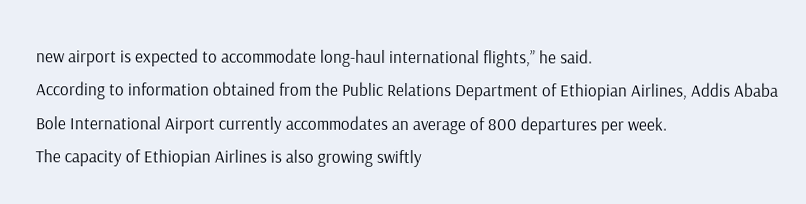new airport is expected to accommodate long-haul international flights,” he said.
According to information obtained from the Public Relations Department of Ethiopian Airlines, Addis Ababa Bole International Airport currently accommodates an average of 800 departures per week.
The capacity of Ethiopian Airlines is also growing swiftly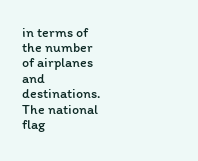in terms of the number of airplanes and destinations. The national flag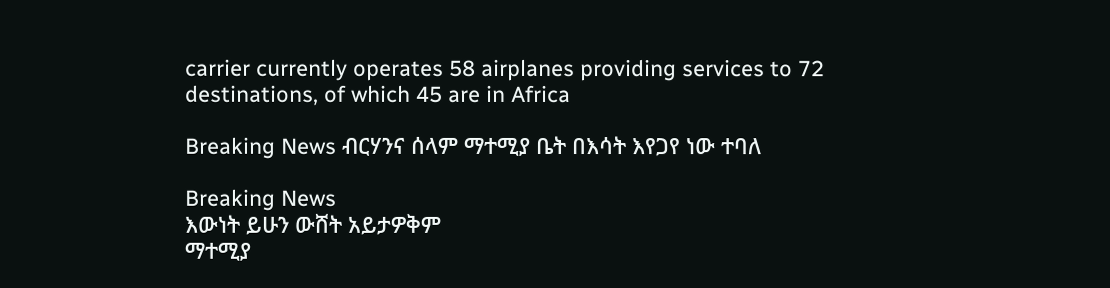carrier currently operates 58 airplanes providing services to 72 destinations, of which 45 are in Africa

Breaking News ብርሃንና ሰላም ማተሚያ ቤት በእሳት እየጋየ ነው ተባለ

Breaking News
እውነት ይሁን ውሸት አይታዎቅም
ማተሚያ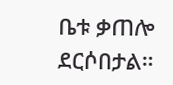ቤቱ ቃጠሎ ደርሶበታል።